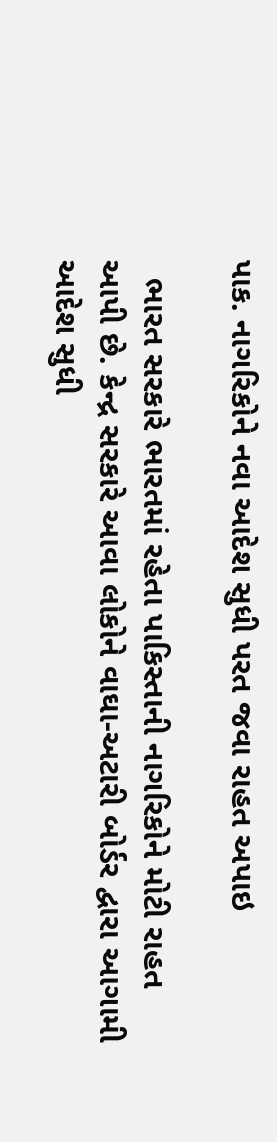પાક. નાગરિકોને નવા આદેશ સુધી પરત જવા રાહત અપાઇ

  ભારત સરકારે ભારતમાં રહેતા પાકિસ્તાની નાગરિકોને મોટી રાહત આપી છે. કેન્દ્ર સરકારે આવા લોકોને વાઘા-અટારી બોર્ડર દ્વારા આગામી આદેશ સુધી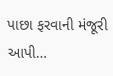પાછા ફરવાની મંજૂરી આપી…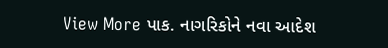View More પાક. નાગરિકોને નવા આદેશ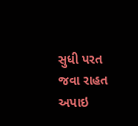સુધી પરત જવા રાહત અપાઇ